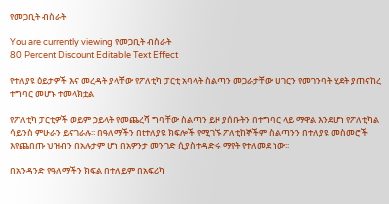የመጋቢት ብስራት

You are currently viewing የመጋቢት ብስራት
80 Percent Discount Editable Text Effect

የተለያዩ ዕይታዎች እና መረዳት ያላቸው የፖለቲካ ፓርቲ አባላት ስልጣን መጋራታቸው ሀገርን የመገንባት ሂደት ያጠናከረ ተግባር መሆኑ ተመላክቷል

የፖለቲካ ፓርቲዎች ወይም ኃይላት የመጨረሻ ግባቸው ስልጣን ይዞ ያሰቡትን በተግባር ላይ ማዋል እንደሆነ የፖለቲካል ሳይንስ ምሁራን ይናገራሉ፡፡ በዓለማችን በtተለያዩ ክፍሎች የሚገኙ ፖለቲከኞችም ስልጣንን በተለያዩ መስመሮች እየጨበጡ ህዝብን በአሉታም ሆነ በአዎንታ መንገድ ሲያስተዳድሩ ማየት የተለመደ ነው፡፡

በአንዳንድ የዓለማችን ክፍል በተለይም በአፍሪካ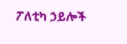ፖለቲካ ኃይሎች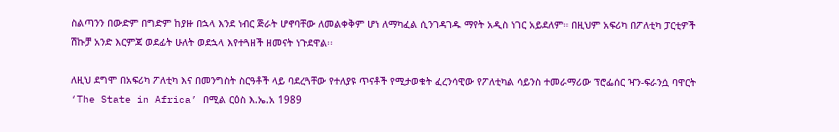ስልጣንን በውድም በግድም ከያዙ በኋላ እንደ ነብር ጅራት ሆኖባቸው ለመልቀቅም ሆነ ለማካፈል ሲንገዳገዱ ማየት አዲስ ነገር አይደለም። በዚህም አፍሪካ በፖለቲካ ፓርቲዎች ሽኩቻ አንድ እርምጃ ወደፊት ሁለት ወደኋላ እየተጓዘች ዘመናት ነጉደዋል፡፡

ለዚህ ደግሞ በአፍሪካ ፖለቲካ እና በመንግስት ስርዓቶች ላይ ባደረጓቸው የተለያዩ ጥናቶች የሚታወቁት ፈረንሳዊው የፖለቲካል ሳይንስ ተመራማሪው ፕሮፌሰር ዣን-ፍራንሷ ባዋርት ‘The State in Africa’ በሚል ርዕስ እ.ኤ.አ 1989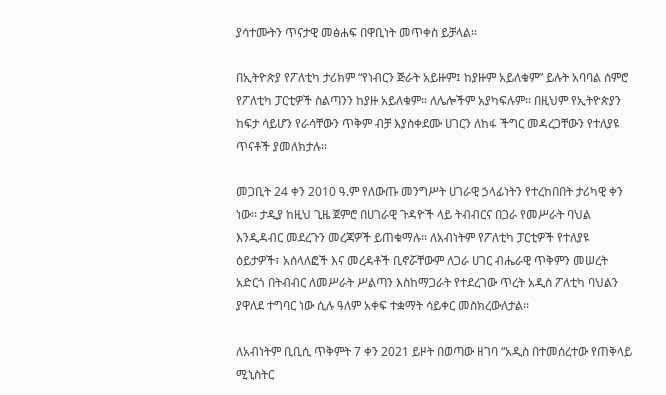ያሳተሙትን ጥናታዊ መፅሐፍ በዋቢነት መጥቀስ ይቻላል፡፡

በኢትዮጵያ የፖለቲካ ታሪክም “የነብርን ጅራት አይዙም፤ ከያዙም አይለቁም” ይሉት አባባል ሰምሮ የፖለቲካ ፓርቲዎች ስልጣንን ከያዙ አይለቁም። ለሌሎችም አያካፍሉም፡፡ በዚህም የኢትዮጵያን ከፍታ ሳይሆን የራሳቸውን ጥቅም ብቻ እያስቀደሙ ሀገርን ለከፋ ችግር መዳረጋቸውን የተለያዩ ጥናቶች ያመለክታሉ፡፡

መጋቢት 24 ቀን 2010 ዓ.ም የለውጡ መንግሥት ሀገራዊ ኃላፊነትን የተረከበበት ታሪካዊ ቀን ነው፡፡ ታዲያ ከዚህ ጊዜ ጀምሮ በሀገራዊ ጉዳዮች ላይ ትብብርና በጋራ የመሥራት ባህል እንዲዳብር መደረጉን መረጃዎች ይጠቁማሉ፡፡ ለአብነትም የፖለቲካ ፓርቲዎች የተለያዩ ዕይታዎች፣ አሰላለፎች እና መረዳቶች ቢኖሯቸውም ለጋራ ሀገር ብሔራዊ ጥቅምን መሠረት አድርጎ በትብብር ለመሥራት ሥልጣን እስከማጋራት የተደረገው ጥረት አዲስ ፖለቲካ ባህልን ያዋለደ ተግባር ነው ሲሉ ዓለም አቀፍ ተቋማት ሳይቀር መስክረውለታል፡፡

ለአብነትም ቢቢሲ ጥቅምት 7 ቀን 2021 ይዞት በወጣው ዘገባ “አዲስ በተመሰረተው የጠቅላይ ሚኒስትር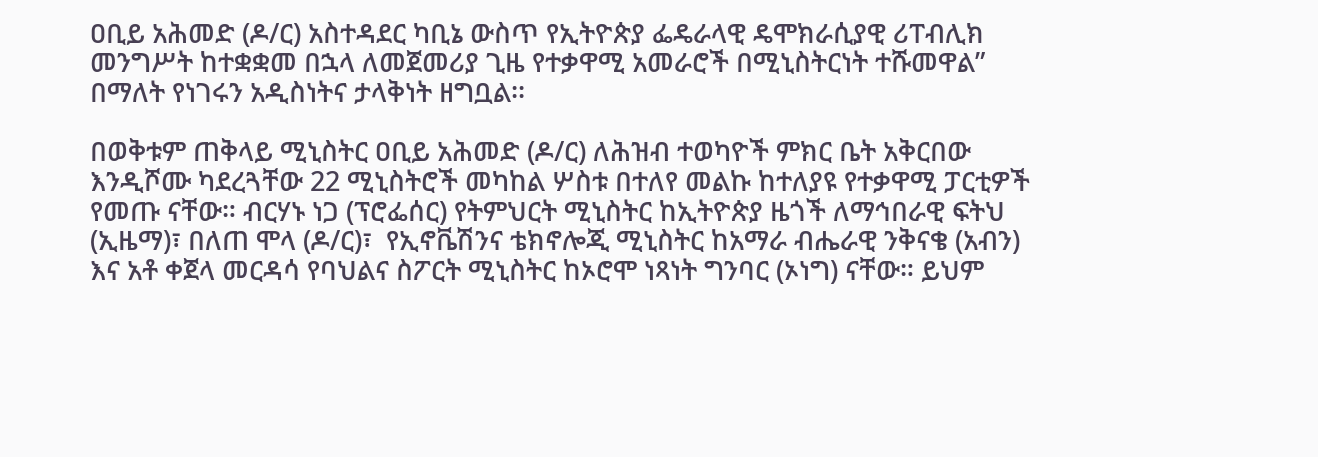ዐቢይ አሕመድ (ዶ/ር) አስተዳደር ካቢኔ ውስጥ የኢትዮጵያ ፌዴራላዊ ዴሞክራሲያዊ ሪፐብሊክ መንግሥት ከተቋቋመ በኋላ ለመጀመሪያ ጊዜ የተቃዋሚ አመራሮች በሚኒስትርነት ተሹመዋል” በማለት የነገሩን አዲስነትና ታላቅነት ዘግቧል፡፡

በወቅቱም ጠቅላይ ሚኒስትር ዐቢይ አሕመድ (ዶ/ር) ለሕዝብ ተወካዮች ምክር ቤት አቅርበው እንዲሾሙ ካደረጓቸው 22 ሚኒስትሮች መካከል ሦስቱ በተለየ መልኩ ከተለያዩ የተቃዋሚ ፓርቲዎች የመጡ ናቸው። ብርሃኑ ነጋ (ፕሮፌሰር) የትምህርት ሚኒስትር ከኢትዮጵያ ዜጎች ለማኅበራዊ ፍትህ (ኢዜማ)፣ በለጠ ሞላ (ዶ/ር)፣  የኢኖቬሽንና ቴክኖሎጂ ሚኒስትር ከአማራ ብሔራዊ ንቅናቄ (አብን) እና አቶ ቀጀላ መርዳሳ የባህልና ስፖርት ሚኒስትር ከኦሮሞ ነጻነት ግንባር (ኦነግ) ናቸው። ይህም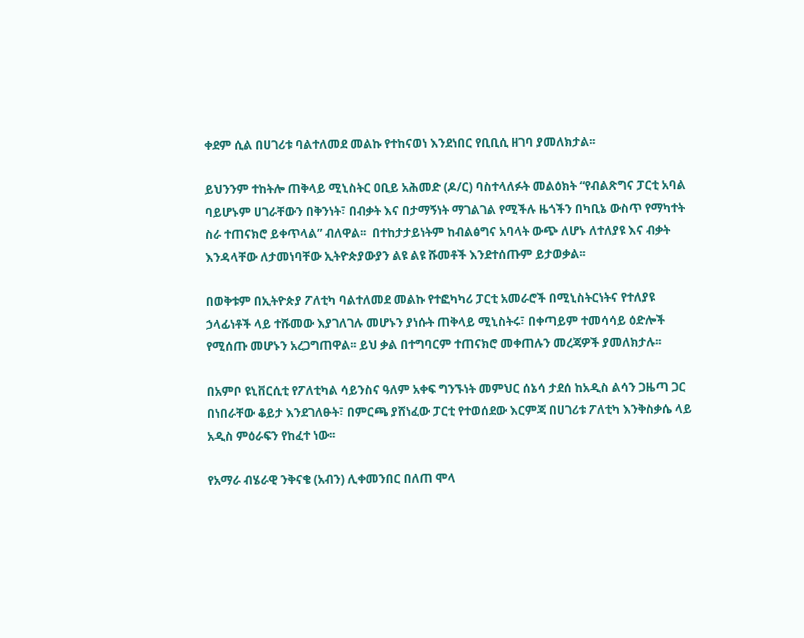ቀደም ሲል በሀገሪቱ ባልተለመደ መልኩ የተከናወነ እንደነበር የቢቢሲ ዘገባ ያመለክታል፡፡

ይህንንም ተከትሎ ጠቅላይ ሚኒስትር ዐቢይ አሕመድ (ዶ/ር) ባስተላለፉት መልዕክት “የብልጽግና ፓርቲ አባል ባይሆኑም ሀገራቸውን በቅንነት፣ በብቃት እና በታማኝነት ማገልገል የሚችሉ ዜጎችን በካቢኔ ውስጥ የማካተት ስራ ተጠናክሮ ይቀጥላል” ብለዋል፡፡  በተከታታይነትም ከብልፅግና አባላት ውጭ ለሆኑ ለተለያዩ እና ብቃት እንዳላቸው ለታመነባቸው ኢትዮጵያውያን ልዩ ልዩ ሹመቶች እንደተሰጡም ይታወቃል፡፡

በወቅቱም በኢትዮጵያ ፖለቲካ ባልተለመደ መልኩ የተፎካካሪ ፓርቲ አመራሮች በሚኒስትርነትና የተለያዩ ኃላፊነቶች ላይ ተሹመው እያገለገሉ መሆኑን ያነሱት ጠቅላይ ሚኒስትሩ፣ በቀጣይም ተመሳሳይ ዕድሎች የሚሰጡ መሆኑን አረጋግጠዋል፡፡ ይህ ቃል በተግባርም ተጠናክሮ መቀጠሉን መረጃዎች ያመለክታሉ፡፡

በአምቦ ዩኒቨርሲቲ የፖለቲካል ሳይንስና ዓለም አቀፍ ግንኙነት መምህር ሰኔሳ ታደሰ ከአዲስ ልሳን ጋዜጣ ጋር በነበራቸው ቆይታ እንደገለፁት፣ በምርጫ ያሸነፈው ፓርቲ የተወሰደው እርምጃ በሀገሪቱ ፖለቲካ እንቅስቃሴ ላይ አዲስ ምዕራፍን የከፈተ ነው፡፡

የአማራ ብሄራዊ ንቅናቄ (አብን) ሊቀመንበር በለጠ ሞላ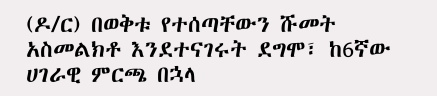(ዶ/ር) በወቅቱ የተሰጣቸውን ሹመት አስመልክቶ እንደተናገሩት ደግሞ፣ ከ6ኛው ሀገራዊ ምርጫ በኋላ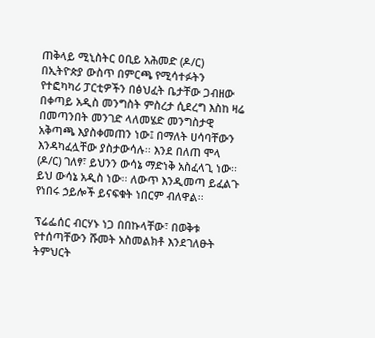ጠቅላይ ሚኒስትር ዐቢይ አሕመድ (ዶ/ር) በኢትዮጵያ ውስጥ በምርጫ የሚሳተፉትን የተፎካካሪ ፓርቲዎችን በፅህፈት ቤታቸው ጋብዘው በቀጣይ አዲስ መንግስት ምስረታ ሲደረግ እስከ ዛሬ በመጣንበት መንገድ ላለመሄድ መንግስታዊ አቅጣጫ እያስቀመጠን ነው፤ በማለት ሀሳባቸውን እንዳካፈሏቸው ያስታውሳሉ፡፡ እንደ በለጠ ሞላ (ዶ/ር) ገለፃ፣ ይህንን ውሳኔ ማድነቅ አስፈላጊ ነው፡፡ ይህ ውሳኔ አዲስ ነው፡፡ ለውጥ እንዲመጣ ይፈልጉ የነበሩ ኃይሎች ይናፍቁት ነበርም ብለዋል፡፡

ፕሬፌሰር ብርሃኑ ነጋ በበኩላቸው፣ በወቅቱ የተሰጣቸውን ሹመት አስመልክቶ እንደገለፁት ትምህርት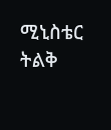ሚኒስቴር ትልቅ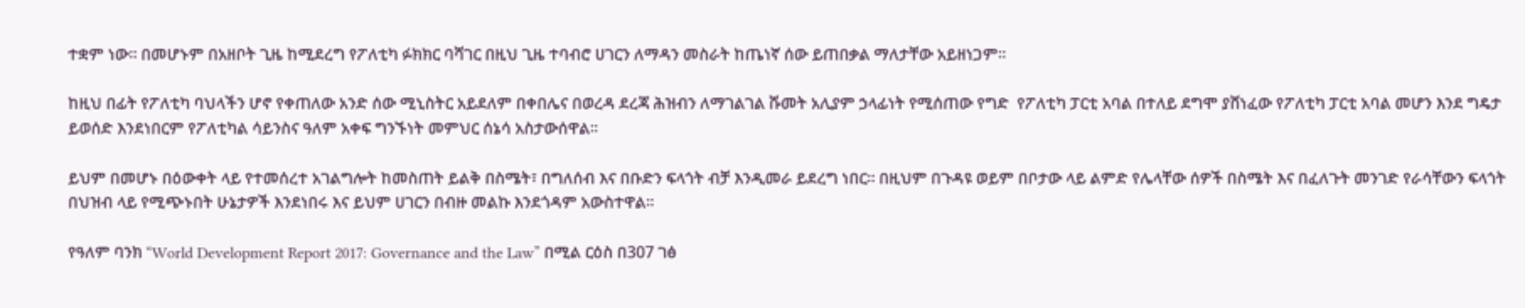ተቋም ነው፡፡ በመሆኑም በአዘቦት ጊዜ ከሚደረግ የፖለቲካ ፉክክር ባሻገር በዚህ ጊዜ ተባብሮ ሀገርን ለማዳን መስራት ከጤነኛ ሰው ይጠበቃል ማለታቸው አይዘነጋም፡፡

ከዚህ በፊት የፖለቲካ ባህላችን ሆኖ የቀጠለው አንድ ሰው ሚኒስትር አይደለም በቀበሌና በወረዳ ደረጃ ሕዝብን ለማገልገል ሹመት አሊያም ኃላፊነት የሚሰጠው የግድ  የፖለቲካ ፓርቲ አባል በተለይ ደግሞ ያሸነፈው የፖለቲካ ፓርቲ አባል መሆን እንደ ግዴታ ይወሰድ እንደነበርም የፖለቲካል ሳይንስና ዓለም አቀፍ ግንኙነት መምህር ሰኔሳ አስታውሰዋል፡፡

ይህም በመሆኑ በዕውቀት ላይ የተመሰረተ አገልግሎት ከመስጠት ይልቅ በስሜት፣ በግለሰብ እና በቡድን ፍላጎት ብቻ እንዲመራ ይደረግ ነበር፡፡ በዚህም በጉዳዩ ወይም በቦታው ላይ ልምድ የሌላቸው ሰዎች በስሜት እና በፈለጉት መንገድ የራሳቸውን ፍላጎት በህዝብ ላይ የሚጭኑበት ሁኔታዎች እንደነበሩ እና ይህም ሀገርን በብዙ መልኩ እንደጎዳም አውስተዋል፡፡

የዓለም ባንክ “World Development Report 2017: Governance and the Law” በሚል ርዕስ በ307 ገፅ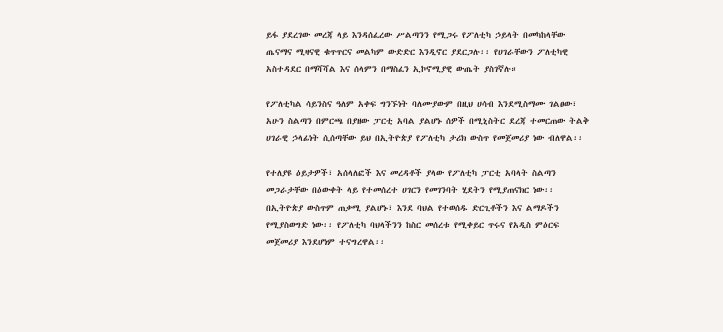ይፋ ያደረገው መረጃ ላይ እንዳሰፈረው ሥልጣንን የሚጋሩ የፖለቲካ ኃይላት በመካከላቸው ጤናማና ሚዛናዊ ቁጥጥርና መልካም ውድድር እንዲኖር ያደርጋሉ፡፡ የሀገራቸውን ፖለቲካዊ አስተዳደር በማሻሻል እና ሰላምን በማስፈን ኢኮኖሚያዊ ውጤት ያስገኛሉ።

የፖለቲካል ሳይንስና ዓለም አቀፍ ግንኙነት ባለሙያውም በዚህ ሀሳብ እንደሚስማሙ ገልፀው፣ አሁን ስልጣን በምርጫ በያዘው ፓርቲ አባል ያልሆኑ ሰዎች በሚኒስትር ደረጃ ተመርጠው ትልቅ ሀገራዊ ኃላፊነት ሲሰጣቸው ይህ በኢትዮጵያ የፖለቲካ ታሪክ ውስጥ የመጀመሪያ ነው ብለዋል፡፡

የተለያዩ ዕይታዎች፣ አሰላለፎች እና መረዳቶች ያላው የፖለቲካ ፓርቲ አባላት ስልጣን መጋራታቸው በዕውቀት ላይ የተመሰረተ ሀገርን የመገንባት ሂደትን የሚያጠናክር ነው፡፡ በኢትዮጵያ ውስጥም ጠቃሚ ያልሆኑ፣ እንደ ባህል የተወሰዱ ድርጊቶችን እና ልማዶችን የሚያስወግድ ነው፡፡ የፖለቲካ ባህላችንን ከስር መሰረቱ የሚቀይር ጥሩና የአዲስ ምዕርፍ መጀመሪያ እንደሆነም ተናግረዋል፡፡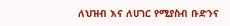ለህዝብ እና ለሀገር የሚያስብ ቡድንና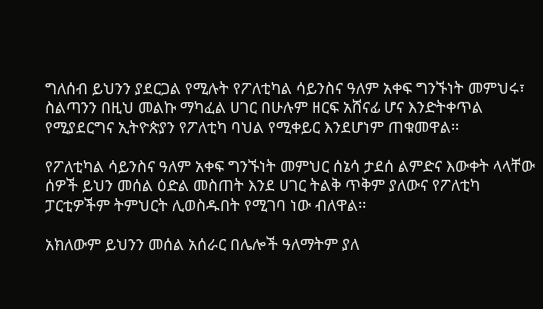ግለሰብ ይህንን ያደርጋል የሚሉት የፖለቲካል ሳይንስና ዓለም አቀፍ ግንኙነት መምህሩ፣ ስልጣንን በዚህ መልኩ ማካፈል ሀገር በሁሉም ዘርፍ አሸናፊ ሆና እንድትቀጥል የሚያደርግና ኢትዮጵያን የፖለቲካ ባህል የሚቀይር እንደሆነም ጠቁመዋል፡፡

የፖለቲካል ሳይንስና ዓለም አቀፍ ግንኙነት መምህር ሰኔሳ ታደሰ ልምድና እውቀት ላላቸው ሰዎች ይህን መሰል ዕድል መስጠት እንደ ሀገር ትልቅ ጥቅም ያለውና የፖለቲካ ፓርቲዎችም ትምህርት ሊወስዱበት የሚገባ ነው ብለዋል፡፡

አክለውም ይህንን መሰል አሰራር በሌሎች ዓለማትም ያለ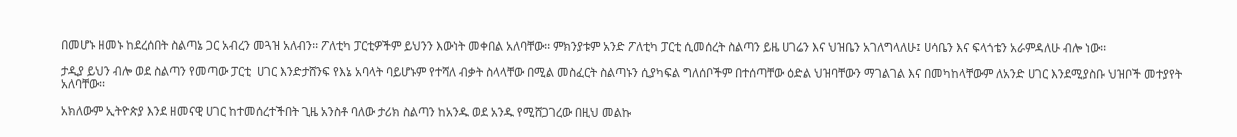በመሆኑ ዘመኑ ከደረሰበት ስልጣኔ ጋር አብረን መጓዝ አለብን፡፡ ፖለቲካ ፓርቲዎችም ይህንን እውነት መቀበል አለባቸው፡፡ ምክንያቱም አንድ ፖለቲካ ፓርቲ ሲመሰረት ስልጣን ይዜ ሀገሬን እና ህዝቤን አገለግላለሁ፤ ሀሳቤን እና ፍላጎቴን አራምዳለሁ ብሎ ነው፡፡

ታዲያ ይህን ብሎ ወደ ስልጣን የመጣው ፓርቲ  ሀገር እንድታሸንፍ የእኔ አባላት ባይሆኑም የተሻለ ብቃት ስላላቸው በሚል መስፈርት ስልጣኑን ሲያካፍል ግለሰቦችም በተሰጣቸው ዕድል ህዝባቸውን ማገልገል እና በመካከላቸውም ለአንድ ሀገር እንደሚያስቡ ህዝቦች መተያየት አለባቸው፡፡

አክለውም ኢትዮጵያ እንደ ዘመናዊ ሀገር ከተመሰረተችበት ጊዜ አንስቶ ባለው ታሪክ ስልጣን ከአንዱ ወደ አንዱ የሚሸጋገረው በዚህ መልኩ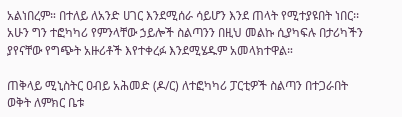አልነበረም። በተለይ ለአንድ ሀገር እንደሚሰራ ሳይሆን እንደ ጠላት የሚተያዩበት ነበር፡፡ አሁን ግን ተፎካካሪ የምንላቸው ኃይሎች ስልጣንን በዚህ መልኩ ሲያካፍሉ በታሪካችን ያየናቸው የግጭት አዙሪቶች እየተቀረፉ እንደሚሄዱም አመላክተዋል።

ጠቅላይ ሚኒስትር ዐብይ አሕመድ (ዶ/ር) ለተፎካካሪ ፓርቲዎች ስልጣን በተጋራበት ወቅት ለምክር ቤቱ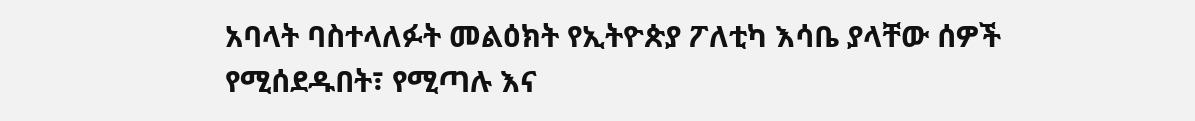አባላት ባስተላለፉት መልዕክት የኢትዮጵያ ፖለቲካ እሳቤ ያላቸው ሰዎች የሚሰደዱበት፣ የሚጣሉ እና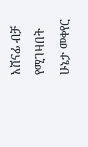አሸናፊ ብቻ የሚገዛበት ሁኔታ መቀየር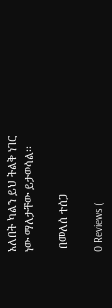አለበት ካልን ይህ ትልቅ ነገር ነው ማለታቸው ይታወሳል፡፡

 በመለሰ ተሰጋ

0 Reviews (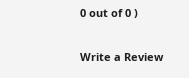0 out of 0 )

Write a Review